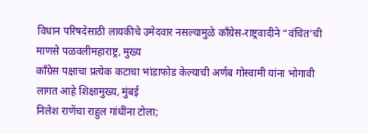विधान परिषदेसाठी लायकीचे उमेदवार नसल्यामुळे काँग्रेस-राष्ट्रवादीने “वंचित’ची माणसे पळवलीमहाराष्ट्र, मुख्य
काँग्रेस पक्षाचा प्रत्येक कटाचा भांडाफोड केल्याची अर्णब गोस्वामी यांना भोगावी लागत आहे शिक्षामुख्य, मुंबई
निलेश राणेंचा राहुल गांधींना टोला;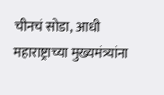चीनचं सोडा, आधी महाराष्ट्राच्या मुख्यमंत्र्यांना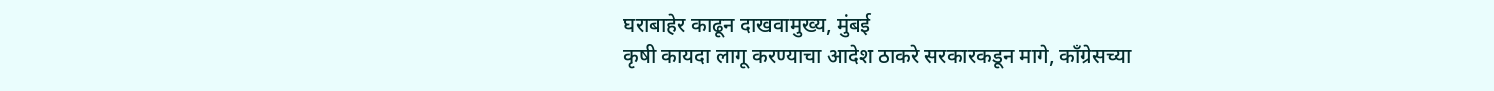घराबाहेर काढून दाखवामुख्य, मुंबई
कृषी कायदा लागू करण्याचा आदेश ठाकरे सरकारकडून मागे, काँग्रेसच्या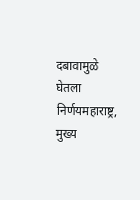दबावामुळे घेतला निर्णयमहाराष्ट्र, मुख्य